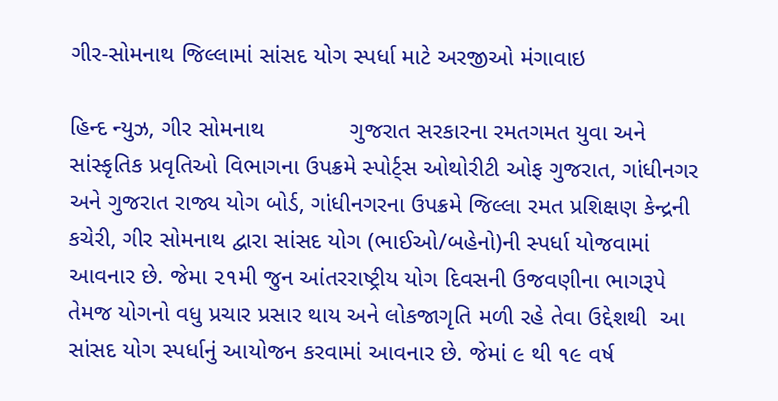ગીર-સોમનાથ જિલ્લામાં સાંસદ યોગ સ્પર્ધા માટે અરજીઓ મંગાવાઇ

હિન્દ ન્યુઝ, ગીર સોમનાથ             ગુજરાત સરકારના રમતગમત યુવા અને સાંસ્કૃતિક પ્રવૃતિઓ વિભાગના ઉપક્રમે સ્પોર્ટ્સ ઓથોરીટી ઓફ ગુજરાત, ગાંધીનગર અને ગુજરાત રાજ્ય યોગ બોર્ડ, ગાંધીનગરના ઉપક્રમે જિલ્લા રમત પ્રશિક્ષણ કેન્દ્રની કચેરી, ગીર સોમનાથ દ્વારા સાંસદ યોગ (ભાઈઓ/બહેનો)ની સ્પર્ધા યોજવામાં આવનાર છે. જેમા ૨૧મી જુન આંતરરાષ્ટ્રીય યોગ દિવસની ઉજવણીના ભાગરૂપે તેમજ યોગનો વધુ પ્રચાર પ્રસાર થાય અને લોકજાગૃતિ મળી રહે તેવા ઉદ્દેશથી  આ સાંસદ યોગ સ્પર્ધાનું આયોજન કરવામાં આવનાર છે. જેમાં ૯ થી ૧૯ વર્ષ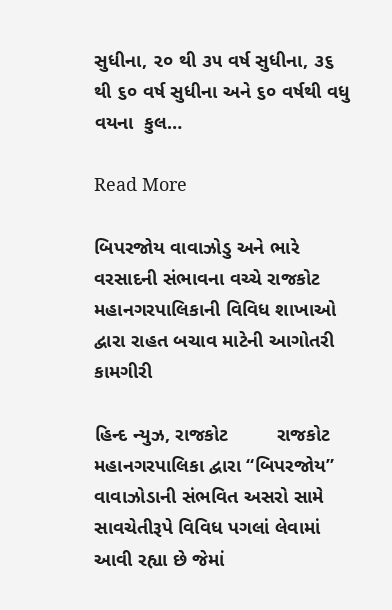સુધીના, ૨૦ થી ૩૫ વર્ષ સુધીના, ૩૬ થી ૬૦ વર્ષ સુધીના અને ૬૦ વર્ષથી વધુ વયના  કુલ…

Read More

બિપરજોય વાવાઝોડુ અને ભારે વરસાદની સંભાવના વચ્ચે રાજકોટ મહાનગરપાલિકાની વિવિધ શાખાઓ દ્વારા રાહત બચાવ માટેની આગોતરી કામગીરી

હિન્દ ન્યુઝ, રાજકોટ         રાજકોટ મહાનગરપાલિકા દ્વારા “બિપરજોય” વાવાઝોડાની સંભવિત અસરો સામે સાવચેતીરૂપે વિવિધ પગલાં લેવામાં આવી રહ્યા છે જેમાં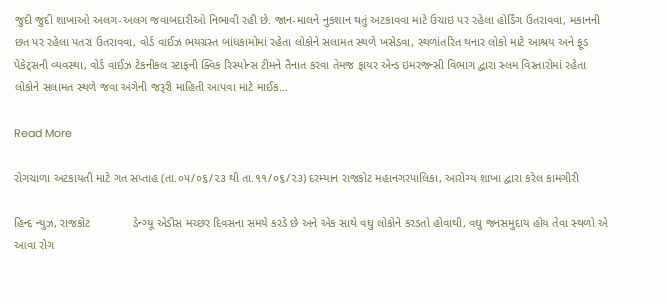જુદી જુદી શાખાઓ અલગ-અલગ જવાબદારીઓ નિભાવી રહી છે. જાન-માલને નુકશાન થતું અટકાવવા માટે ઉચાઇ પર રહેલા હોર્ડિંગ ઉતરાવવા, મકાનની છત પર રહેલા પતરા ઉતરાવવા, વોર્ડ વાઈઝ ભયગ્રસ્ત બાંધકામોમાં રહેતા લોકોને સલામત સ્થળે ખસેડવા, સ્થળાંતરિત થનાર લોકો માટે આશ્રય અને ફૂડ પેકેટ્સની વ્યવસ્થા, વોર્ડ વાઈઝ ટેકનીકલ સ્ટાફની ક્વિક રિસ્પોન્સ ટીમને તૈનાત કરવા તેમજ ફાયર એન્ડ ઇમરજન્સી વિભાગ દ્વારા સ્લમ વિસ્તારોમાં રહેતા લોકોને સલામત સ્થળે જવા અંગેની જરૂરી માહિતી આપવા માટે માઈક…

Read More

રોગચાળા અટકાયતી માટે ગત સપ્તાહ (તા.૦૫/૦૬/૨૩ થી તા.૧૧/૦૬/૨૩) દરમ્‍યાન રાજકોટ મહાનગરપાલિકા, આરોગ્ય શાખા દ્વારા કરેલ કામગીરી

હિન્દ ન્યુઝ, રાજકોટ             ડેન્ગ્યૂ એડીસ મચ્છર દિવસના સમયે કરડે છે અને એક સાથે વઘુ લોકોને કરડતો હોવાથી, વઘુ જનસમુદાય હોય તેવા સ્‍થળો એ આવા રોગ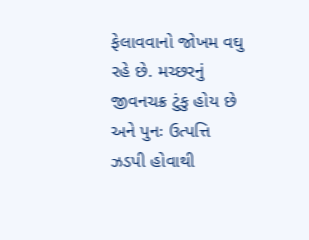ફેલાવવાનો જોખમ વઘુ રહે છે. મચ્છરનું જીવનચક્ર ટુંકુ હોય છે અને પુનઃ ઉત્પત્તિ ઝડપી હોવાથી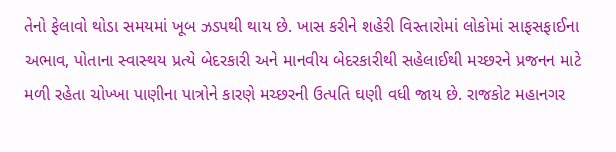તેનો ફેલાવો થોડા સમયમાં ખૂબ ઝડપથી થાય છે. ખાસ કરીને શહેરી વિસ્તારોમાં લોકોમાં સાફસફાઈના અભાવ, પોતાના સ્‍વાસ્‍થય પ્રત્યે બેદરકારી અને માનવીય બેદરકારીથી સહેલાઈથી મચ્છરને પ્રજનન માટે મળી રહેતા ચોખ્‍ખા પાણીના પાત્રોને કારણે મચ્‍છરની ઉત્‍૫તિ ઘણી વધી જાય છે. રાજકોટ મહાનગર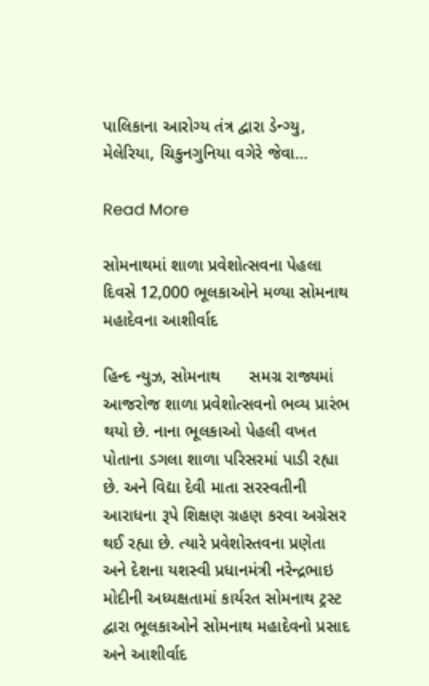પાલિકાના આરોગ્ય તંત્ર દ્વારા ડેન્ગ્યુ, મેલેરિયા, ચિકુનગુનિયા વગેરે જેવા…

Read More

સોમનાથમાં શાળા પ્રવેશોત્સવના પેહલા દિવસે 12,000 ભૂલકાઓને મળ્યા સોમનાથ મહાદેવના આશીર્વાદ

હિન્દ ન્યુઝ, સોમનાથ      સમગ્ર રાજ્યમાં આજરોજ શાળા પ્રવેશોત્સવનો ભવ્ય પ્રારંભ થયો છે. નાના ભૂલકાઓ પેહલી વખત પોતાના ડગલા શાળા પરિસરમાં પાડી રહ્યા છે. અને વિદ્યા દેવી માતા સરસ્વતીની આરાધના રૂપે શિક્ષણ ગ્રહણ કરવા અગ્રેસર થઈ રહ્યા છે. ત્યારે પ્રવેશોસ્તવના પ્રણેતા અને દેશના યશસ્વી પ્રધાનમંત્રી નરેન્દ્રભાઇ મોદીની અધ્યક્ષતામાં કાર્યરત સોમનાથ ટ્રસ્ટ દ્વારા ભૂલકાઓને સોમનાથ મહાદેવનો પ્રસાદ અને આશીર્વાદ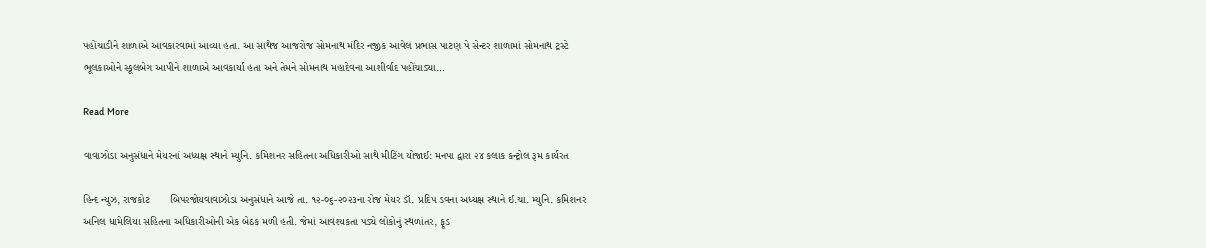પહોંચાડીને શાળાએ આવકારવામાં આવ્યા હતા. આ સાથેજ આજરોજ સોમનાથ મંદિર નજીક આવેલ પ્રભાસ પાટણ પે સેન્ટર શાળામાં સોમનાથ ટ્રસ્ટે ભૂલકાઓને સ્કૂલબેગ આપીને શાળાએ આવકાર્યા હતા અને તેમને સોમનાથ મહાદેવના આશીર્વાદ પહોંચાડ્યા…

Read More

વાવાઝોડા અનુસંધાને મેયરનાં અધ્યક્ષ સ્થાને મ્યુનિ. કમિશનર સહિતના અધિકારીઓ સાથે મીટિંગ યોજાઈ: મનપા દ્વારા ૨૪ કલાક કન્ટ્રોલ રૂમ કાર્યરત

હિન્દ ન્યુઝ, રાજકોટ       બિપરજોયવાવાઝોડા અનુસંધાને આજે તા. ૧૨-૦૬-૨૦૨૩ના રોજ મેયર ડૉ. પ્રદિપ ડવના અધ્યક્ષ સ્થાને ઈ.ચા. મ્યુનિ. કમિશનર અનિલ ધામેલિયા સહિતના અધિકારીઓની એક બેઠક મળી હતી. જેમાં આવશ્યકતા પડ્યે લોકોનું સ્થળાંતર, ફૂડ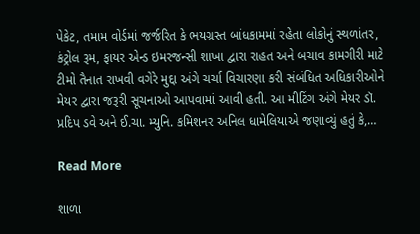પેકેટ, તમામ વોર્ડમાં જર્જરિત કે ભયગ્રસ્ત બાંધકામમાં રહેતા લોકોનું સ્થળાંતર, કંટ્રોલ રૂમ, ફાયર એન્ડ ઇમરજન્સી શાખા દ્વારા રાહત અને બચાવ કામગીરી માટે ટીમો તૈનાત રાખવી વગેરે મુદ્દા અંગે ચર્ચા વિચારણા કરી સંબંધિત અધિકારીઓને મેયર દ્વારા જરૂરી સૂચનાઓ આપવામાં આવી હતી. આ મીટિંગ અંગે મેયર ડૉ. પ્રદિપ ડવે અને ઈ.ચા. મ્યુનિ. કમિશનર અનિલ ધામેલિયાએ જણાવ્યું હતું કે,…

Read More

શાળા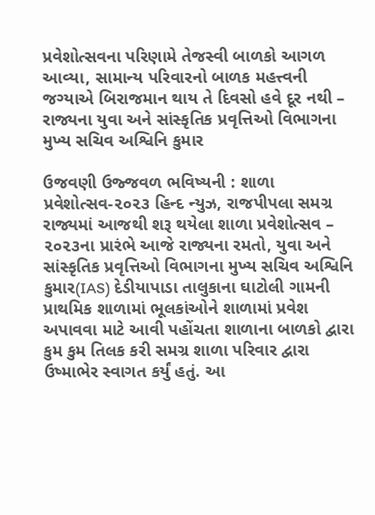પ્રવેશોત્સવના પરિણામે તેજસ્વી બાળકો આગળ આવ્યા, સામાન્ય પરિવારનો બાળક મહત્ત્વની જગ્યાએ બિરાજમાન થાય તે દિવસો હવે દૂર નથી – રાજ્યના યુવા અને સાંસ્કૃતિક પ્રવૃત્તિઓ વિભાગના મુખ્ય સચિવ અશ્વિનિ કુમાર

ઉજવણી ઉજ્જવળ ભવિષ્યની : શાળા પ્રવેશોત્સવ-૨૦૨૩ હિન્દ ન્યુઝ, રાજપીપલા સમગ્ર રાજ્યમાં આજથી શરૂ થયેલા શાળા પ્રવેશોત્સવ – ૨૦૨૩ના પ્રારંભે આજે રાજ્યના રમતો, યુવા અને સાંસ્કૃતિક પ્રવૃત્તિઓ વિભાગના મુખ્ય સચિવ અશ્વિનિ કુમાર(IAS) દેડીયાપાડા તાલુકાના ઘાટોલી ગામની પ્રાથમિક શાળામાં ભૂલકાંઓને શાળામાં પ્રવેશ અપાવવા માટે આવી પહોંચતા શાળાના બાળકો દ્વારા કુમ કુમ તિલક કરી સમગ્ર શાળા પરિવાર દ્વારા ઉષ્માભેર સ્વાગત કર્યું હતું. આ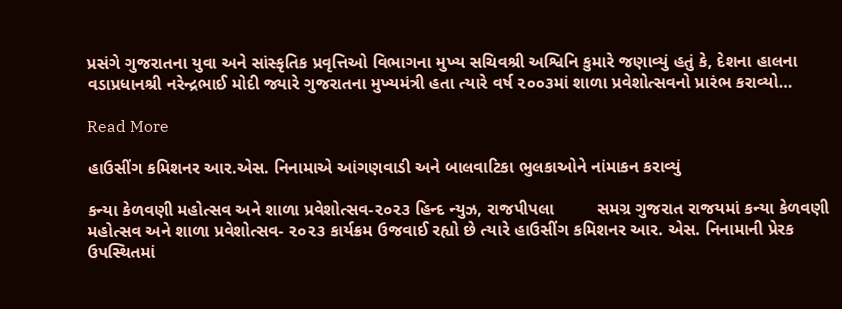પ્રસંગે ગુજરાતના યુવા અને સાંસ્કૃતિક પ્રવૃત્તિઓ વિભાગના મુખ્ય સચિવશ્રી અશ્વિનિ કુમારે જણાવ્યું હતું કે, દેશના હાલના વડાપ્રધાનશ્રી નરેન્દ્રભાઈ મોદી જ્યારે ગુજરાતના મુખ્યમંત્રી હતા ત્યારે વર્ષ ૨૦૦૩માં શાળા પ્રવેશોત્સવનો પ્રારંભ કરાવ્યો…

Read More

હાઉસીંગ કમિશનર આર.એસ. નિનામાએ આંગણવાડી અને બાલવાટિકા ભુલકાઓને નાંમાકન કરાવ્યું

કન્યા કેળવણી મહોત્સવ અને શાળા પ્રવેશોત્સવ-૨૦૨૩ હિન્દ ન્યુઝ, રાજપીપલા         સમગ્ર ગુજરાત રાજયમાં કન્યા કેળવણી મહોત્સવ અને શાળા પ્રવેશોત્સવ- ૨૦૨૩ કાર્યક્રમ ઉજવાઈ રહ્યો છે ત્યારે હાઉસીંગ કમિશનર આર. એસ. નિનામાની પ્રેરક ઉપસ્થિતમાં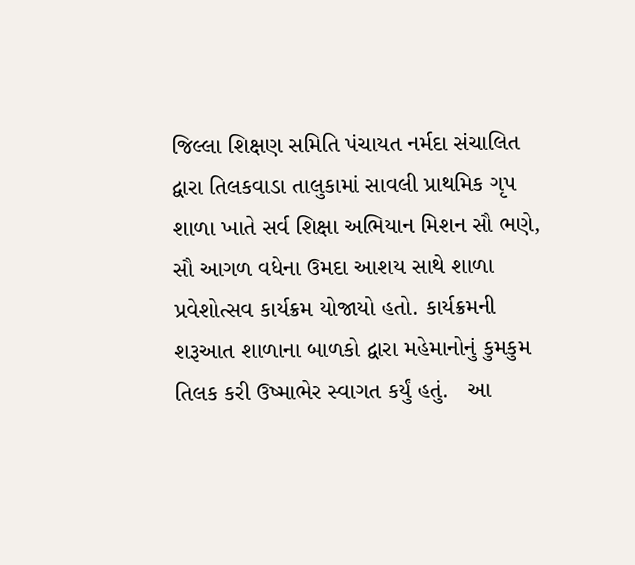જિલ્લા શિક્ષણ સમિતિ પંચાયત નર્મદા સંચાલિત દ્વારા તિલકવાડા તાલુકામાં સાવલી પ્રાથમિક ગૃપ શાળા ખાતે સર્વ શિક્ષા અભિયાન મિશન સૌ ભણે, સૌ આગળ વધેના ઉમદા આશય સાથે શાળા પ્રવેશોત્સવ કાર્યક્રમ યોજાયો હતો. કાર્યક્રમની શરૂઆત શાળાના બાળકો દ્વારા મહેમાનોનું કુમકુમ તિલક કરી ઉષ્માભેર સ્વાગત કર્યું હતું.   આ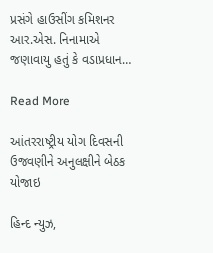પ્રસંગે હાઉસીંગ કમિશનર આર.એસ. નિનામાએ જણાવાયુ હતું કે વડાપ્રધાન…

Read More

આંતરરાષ્ટ્રીય યોગ દિવસની ઉજવણીને અનુલક્ષીને બેઠક યોજાઇ

હિન્દ ન્યુઝ,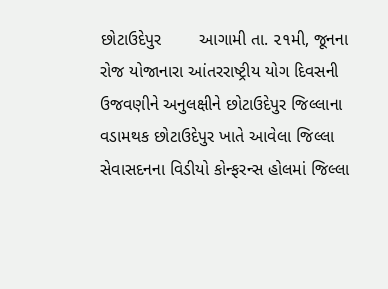છોટાઉદેપુર        આગામી તા. ૨૧મી, જૂનના રોજ યોજાનારા આંતરરાષ્ટ્રીય યોગ દિવસની ઉજવણીને અનુલક્ષીને છોટાઉદેપુર જિલ્લાના વડામથક છોટાઉદેપુર ખાતે આવેલા જિલ્લા સેવાસદનના વિડીયો કોન્ફરન્સ હોલમાં જિલ્લા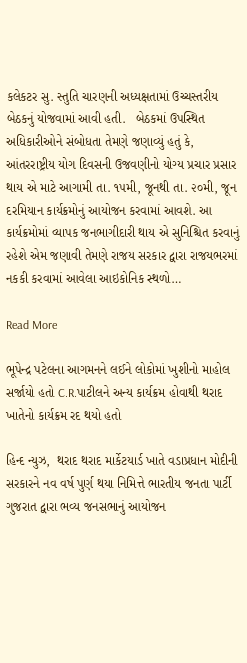કલેકટર સુ. સ્તુતિ ચારણની અધ્યક્ષતામાં ઉચ્ચસ્તરીય બેઠકનું યોજવામાં આવી હતી.   બેઠકમાં ઉપસ્થિત અધિકારીઓને સંબોધતા તેમણે જણાવ્યું હતું કે, આંતરરાષ્ટ્રીય યોગ દિવસની ઉજવણીનો યોગ્ય પ્રચાર પ્રસાર થાય એ માટે આગામી તા. ૧૫મી, જૂનથી તા. ૨૦મી, જૂન દરમિયાન કાર્યક્રમોનું આયોજન કરવામાં આવશે. આ કાર્યક્રમોમાં વ્યાપક જનભાગીદારી થાય એ સુનિશ્ચિત કરવાનું રહેશે એમ જણાવી તેમણે રાજય સરકાર દ્વારા રાજયભરમાં નકકી કરવામાં આવેલા આઇકોનિક સ્થળો…

Read More

ભૂપેન્દ્ર પટેલના આગમનને લઈને લોકોમાં ખુશીનો માહોલ સર્જાયો હતો C.R.પાટીલને અન્ય કાર્યક્રમ હોવાથી થરાદ ખાતેનો કાર્યક્રમ રદ થયો હતો

હિન્દ ન્યુઝ,  થરાદ થરાદ માર્કેટયાર્ડ ખાતે વડાપ્રધાન મોદીની સરકારને નવ વર્ષ પુર્ણ થયા નિમિત્તે ભારતીય જનતા પાર્ટી ગુજરાત દ્વારા ભવ્ય જનસભાનું આયોજન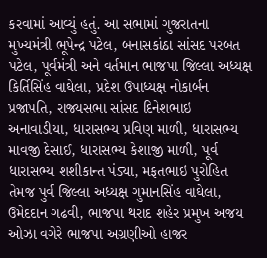કરવામાં આવ્યું હતું. આ સભામાં ગુજરાતના મુખ્યમંત્રી ભૂપેન્દ્ર પટેલ, બનાસકાંઠા સાંસદ પરબત પટેલ, પૂર્વમંત્રી અને વર્તમાન ભાજપા જિલ્લા અધ્યક્ષ કિર્તિસિંહ વાઘેલા, પ્રદેશ ઉપાધ્યક્ષ નોકાર્બન પ્રજાપતિ, રાજ્યસભા સાંસદ દિનેશભાઇ અનાવાડીયા, ધારાસભ્ય પ્રવિણ માળી, ધારાસભ્ય માવજી દેસાઈ, ધારાસભ્ય કેશાજી માળી, પૂર્વ ધારાસભ્ય શશીકાન્ત પંડ્યા, મફતભાઇ પુરોહિત તેમજ પુર્વ જિલ્લા અધ્યક્ષ ગુમાનસિંહ વાઘેલા, ઉમેદદાન ગઢવી, ભાજપા થરાદ શહેર પ્રમુખ અજય ઓઝા વગેરે ભાજપા અગ્રણીઓ હાજર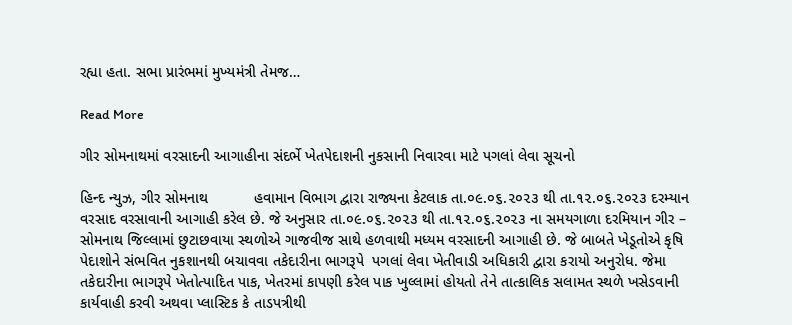રહ્યા હતા. સભા પ્રારંભમાં મુખ્યમંત્રી તેમજ…

Read More

ગીર સોમનાથમાં વરસાદની આગાહીના સંદર્ભે ખેતપેદાશની નુકસાની નિવારવા માટે પગલાં લેવા સૂચનો

હિન્દ ન્યુઝ, ગીર સોમનાથ           હવામાન વિભાગ દ્વારા રાજ્યના કેટલાક તા.૦૯.૦૬.૨૦૨૩ થી તા.૧૨.૦૬.૨૦૨૩ દરમ્યાન વરસાદ વરસાવાની આગાહી કરેલ છે. જે અનુસાર તા.૦૯.૦૬.૨૦૨૩ થી તા.૧૨.૦૬.૨૦૨૩ ના સમયગાળા દરમિયાન ગીર – સોમનાથ જિલ્લામાં છુટાછવાયા સ્થળોએ ગાજવીજ સાથે હળવાથી મધ્યમ વરસાદની આગાહી છે. જે બાબતે ખેડૂતોએ કૃષિ પેદાશોને સંભવિત નુકશાનથી બચાવવા તકેદારીના ભાગરૂપે  પગલાં લેવા ખેતીવાડી અધિકારી દ્વારા કરાયો અનુરોધ. જેમા તકેદારીના ભાગરૂપે ખેતોત્પાદિત પાક, ખેતરમાં કાપણી કરેલ પાક ખુલ્લામાં હોયતો તેને તાત્કાલિક સલામત સ્થળે ખસેડવાની કાર્યવાહી કરવી અથવા પ્લાસ્ટિક કે તાડપત્રીથી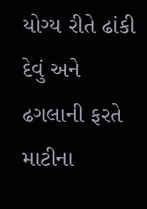યોગ્ય રીતે ઢાંકી દેવું અને ઢગલાની ફરતે માટીના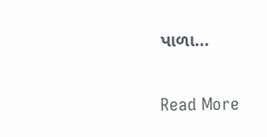પાળા…

Read More